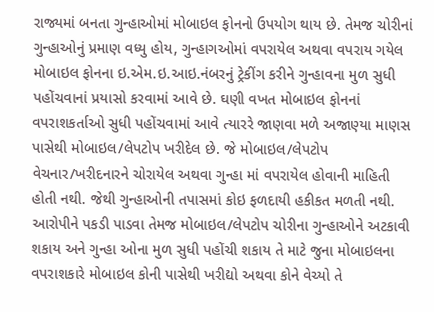રાજ્યમાં બનતા ગુન્હાઓમાં મોબાઇલ ફોનનો ઉપયોગ થાય છે. તેમજ ચોરીનાં ગુન્હાઓનું પ્રમાણ વધ્યુ હોય, ગુન્હાગઓમાં વપરાયેલ અથવા વપરાય ગયેલ મોબાઇલ ફોનના ઇ.એમ.ઇ.આઇ.નંબરનું ટ્રેકીંગ કરીને ગુન્હાવના મુળ સુધી પહોંચવાનાં પ્રયાસો કરવામાં આવે છે. ઘણી વખત મોબાઇલ ફોનનાં વપરાશકર્તાઓ સુધી પહોંચવામાં આવે ત્યારરે જાણવા મળે અજાણ્યા માણસ પાસેથી મોબાઇલ/લેપટોપ ખરીદેલ છે. જે મોબાઇલ/લેપટોપ વેચનાર/ખરીદનારને ચોરાયેલ અથવા ગુન્હા માં વપરાયેલ હોવાની માહિતી હોતી નથી. જેથી ગુન્હાઓની તપાસમાં કોઇ ફળદાયી હકીકત મળતી નથી. આરોપીને પકડી પાડવા તેમજ મોબાઇલ/લેપટોપ ચોરીના ગુન્હાઓને અટકાવી શકાય અને ગુન્હા ઓના મુળ સુધી પહોંચી શકાય તે માટે જુના મોબાઇલના વપરાશકારે મોબાઇલ કોની પાસેથી ખરીદ્યો અથવા કોને વેચ્યો તે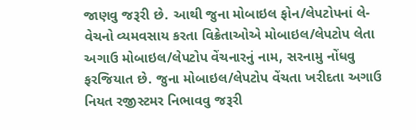જાણવુ જરૂરી છે. આથી જુના મોબાઇલ ફોન/લેપટોપનાં લે-વેચનો વ્યમવસાય કરતા વિક્રેતાઓએ મોબાઇલ/લેપટોપ લેતા અગાઉ મોબાઇલ/લેપટોપ વેંચનારનું નામ, સરનામુ નોંધવુ ફરજિયાત છે. જુના મોબાઇલ/લેપટોપ વેંચતા ખરીદતા અગાઉ નિયત રજીસ્ટમર નિભાવવુ જરૂરી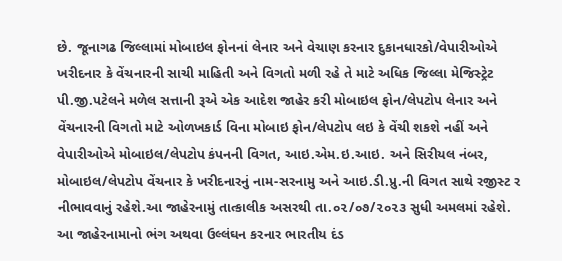છે. જૂનાગઢ જિલ્લામાં મોબાઇલ ફોનનાં લેનાર અને વેચાણ કરનાર દુકાનધારકો/વેપારીઓએ ખરીદનાર કે વેંચનારની સાચી માહિતી અને વિગતો મળી રહે તે માટે અધિક જિલ્લા મેજિસ્ટ્રેટ પી.જી.પટેલને મળેલ સત્તાની રૂએ એક આદેશ જાહેર કરી મોબાઇલ ફોન/લેપટોપ લેનાર અને વેંચનારની વિગતો માટે ઓળખકાર્ડ વિના મોબાઇ ફોન/લેપટોપ લઇ કે વેંચી શકશે નહીં અને વેપારીઓએ મોબાઇલ/લેપટોપ કંપનની વિગત, આઇ.એમ.ઇ.આઇ. અને સિરીયલ નંબર, મોબાઇલ/લેપટોપ વેંચનાર કે ખરીદનારનું નામ-સરનામુ અને આઇ.ડી.પ્રુ.ની વિગત સાથે રજીસ્ટ ર નીભાવવાનું રહેશે.આ જાહેરનામું તાત્કાલીક અસરથી તા.૦૨/૦૭/૨૦૨૩ સુધી અમલમાં રહેશે. આ જાહેરનામાનો ભંગ અથવા ઉલ્લંઘન કરનાર ભારતીય દંડ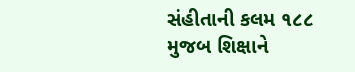સંહીતાની કલમ ૧૮૮ મુજબ શિક્ષાને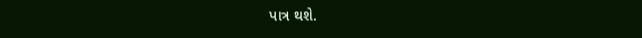પાત્ર થશે.